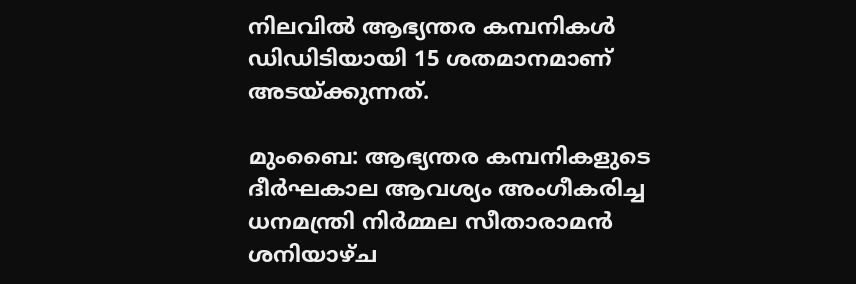നിലവിൽ ആഭ്യന്തര കമ്പനികൾ ഡിഡിടിയായി 15 ശതമാനമാണ് അടയ്ക്കുന്നത്.

മുംബൈ: ആഭ്യന്തര കമ്പനികളുടെ ദീർഘകാല ആവശ്യം അംഗീകരിച്ച ധനമന്ത്രി നിർമ്മല സീതാരാമൻ ശനിയാഴ്ച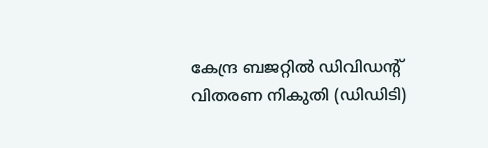കേന്ദ്ര ബജറ്റില്‍ ഡിവിഡന്റ് വിതരണ നികുതി (ഡിഡിടി)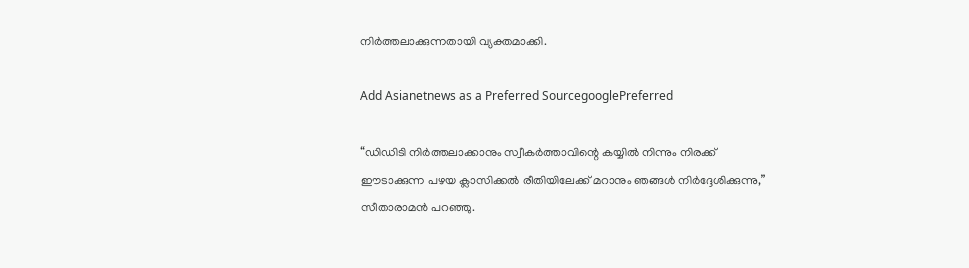നിർത്തലാക്കുന്നതായി വ്യക്തമാക്കി.

Add Asianetnews as a Preferred SourcegooglePreferred

“ഡിഡിടി നിർത്തലാക്കാനും സ്വീകർത്താവിന്റെ കയ്യിൽ നിന്നും നിരക്ക് ഈടാക്കുന്ന പഴയ ക്ലാസിക്കൽ രീതിയിലേക്ക് മറാനും ഞങ്ങൾ നിർദ്ദേശിക്കുന്നു,” സീതാരാമൻ പറഞ്ഞു.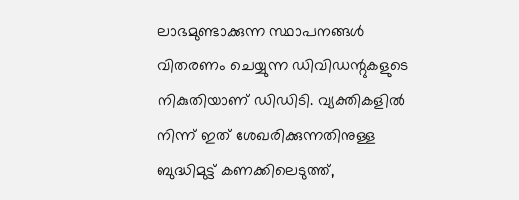ലാഭമുണ്ടാക്കുന്ന സ്ഥാപനങ്ങൾ വിതരണം ചെയ്യുന്ന ഡിവിഡന്റുകളുടെ നികുതിയാണ് ഡിഡിടി. വ്യക്തികളിൽ നിന്ന് ഇത് ശേഖരിക്കുന്നതിനുള്ള ബുദ്ധിമുട്ട് കണക്കിലെടുത്ത്,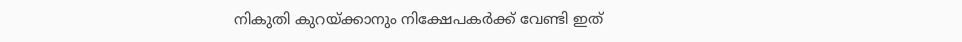നികുതി കുറയ്ക്കാനും നിക്ഷേപകർക്ക് വേണ്ടി ഇത്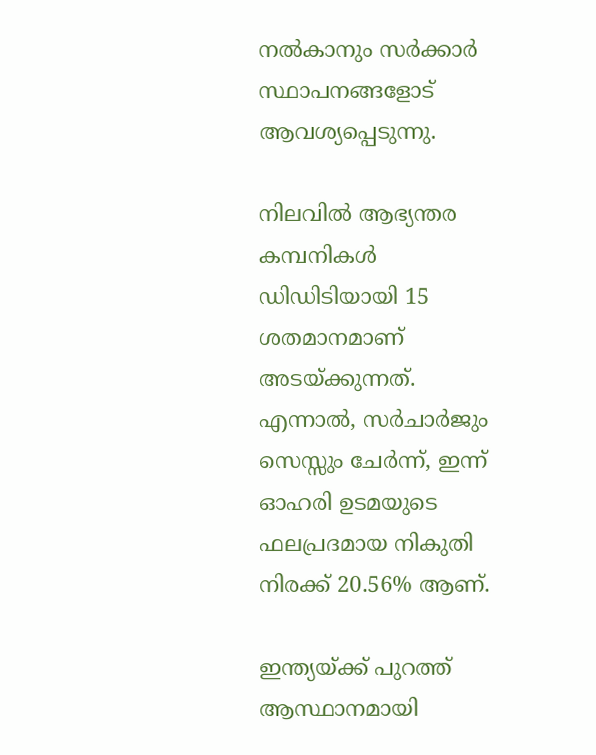നൽകാനും സർക്കാർ സ്ഥാപനങ്ങളോട് ആവശ്യപ്പെടുന്നു.

നിലവിൽ ആഭ്യന്തര കമ്പനികൾ ഡിഡിടിയായി 15 ശതമാനമാണ് അടയ്ക്കുന്നത്. എന്നാൽ, സർചാർജും സെസ്സും ചേർന്ന്, ഇന്ന് ഓഹരി ഉടമയുടെ ഫലപ്രദമായ നികുതി നിരക്ക് 20.56% ആണ്.

ഇന്ത്യയ്ക്ക് പുറത്ത് ആസ്ഥാനമായി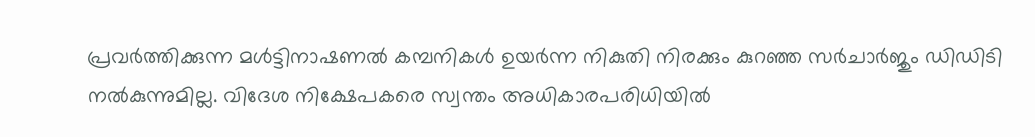പ്രവർത്തിക്കുന്ന മൾട്ടിനാഷണൽ കമ്പനികൾ ഉയർന്ന നികുതി നിരക്കും കുറഞ്ഞ സർചാർജും ഡിഡിടി നൽകുന്നുമില്ല. വിദേശ നിക്ഷേപകരെ സ്വന്തം അധികാരപരിധിയിൽ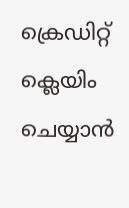ക്രെഡിറ്റ് ക്ലെയിം ചെയ്യാൻ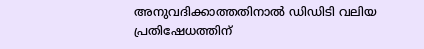അനുവദിക്കാത്തതിനാൽ ഡിഡിടി വലിയ പ്രതിഷേധത്തിന്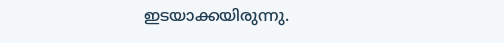ഇടയാക്കയിരുന്നു.